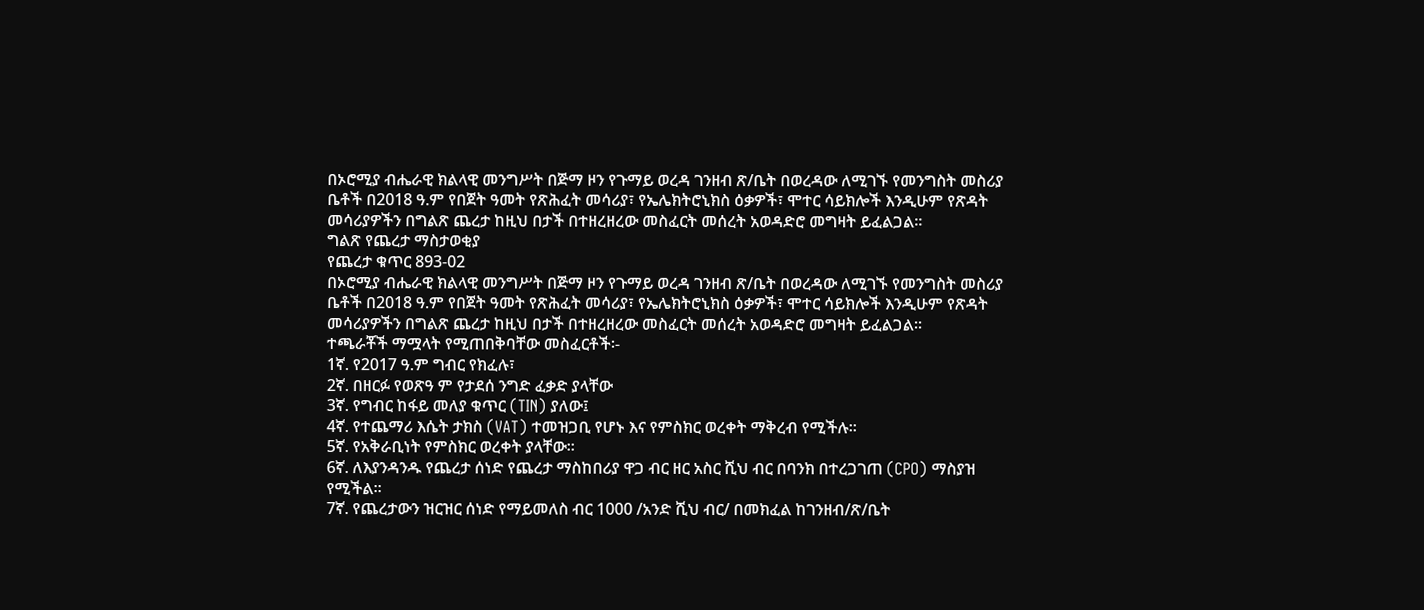በኦሮሚያ ብሔራዊ ክልላዊ መንግሥት በጅማ ዞን የጉማይ ወረዳ ገንዘብ ጽ/ቤት በወረዳው ለሚገኙ የመንግስት መስሪያ ቤቶች በ2018 ዓ.ም የበጀት ዓመት የጽሕፈት መሳሪያ፣ የኤሌክትሮኒክስ ዕቃዎች፣ ሞተር ሳይክሎች እንዲሁም የጽዳት መሳሪያዎችን በግልጽ ጨረታ ከዚህ በታች በተዘረዘረው መስፈርት መሰረት አወዳድሮ መግዛት ይፈልጋል።
ግልጽ የጨረታ ማስታወቂያ
የጨረታ ቁጥር 893-02
በኦሮሚያ ብሔራዊ ክልላዊ መንግሥት በጅማ ዞን የጉማይ ወረዳ ገንዘብ ጽ/ቤት በወረዳው ለሚገኙ የመንግስት መስሪያ ቤቶች በ2018 ዓ.ም የበጀት ዓመት የጽሕፈት መሳሪያ፣ የኤሌክትሮኒክስ ዕቃዎች፣ ሞተር ሳይክሎች እንዲሁም የጽዳት መሳሪያዎችን በግልጽ ጨረታ ከዚህ በታች በተዘረዘረው መስፈርት መሰረት አወዳድሮ መግዛት ይፈልጋል።
ተጫራቾች ማሟላት የሚጠበቅባቸው መስፈርቶች፡-
1ኛ. የ2017 ዓ.ም ግብር የክፈሉ፣
2ኛ. በዘርፉ የወጽዓ ም የታደሰ ንግድ ፈቃድ ያላቸው
3ኛ. የግብር ከፋይ መለያ ቁጥር (TIN) ያለው፤
4ኛ. የተጨማሪ እሴት ታክስ (VAT) ተመዝጋቢ የሆኑ እና የምስክር ወረቀት ማቅረብ የሚችሉ።
5ኛ. የአቅራቢነት የምስክር ወረቀት ያላቸው።
6ኛ. ለእያንዳንዱ የጨረታ ሰነድ የጨረታ ማስከበሪያ ዋጋ ብር ዘር አስር ሺህ ብር በባንክ በተረጋገጠ (CPO) ማስያዝ የሚችል።
7ኛ. የጨረታውን ዝርዝር ሰነድ የማይመለስ ብር 1000 /አንድ ሺህ ብር/ በመክፈል ከገንዘብ/ጽ/ቤት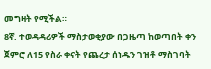መግዛት የሚችል።
8ኛ. ተወዳዳሪዎች ማስታወቂያው በጋዜጣ ከወጣበት ቀን ጀምሮ ለ15 የስራ ቀናት የጨረታ ሰነዱን ገዝቶ ማስገባት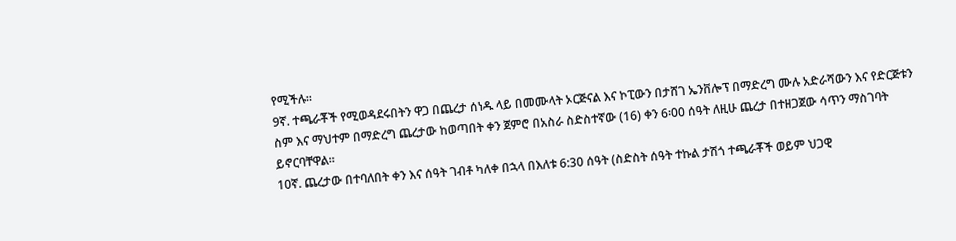የሚችሉ።
9ኛ. ተጫራቾች የሚወዳደሩበትን ዋጋ በጨረታ ሰነዱ ላይ በመሙላት ኦርጅናል እና ኮፒውን በታሸገ ኤንቨሎፕ በማድረግ ሙሉ አድራሻውን እና የድርጅቱን ስም እና ማህተም በማድረግ ጨረታው ከወጣበት ቀን ጀምሮ በአስራ ስድስተኛው (16) ቀን 6፡00 ሰዓት ለዚሁ ጨረታ በተዘጋጀው ሳጥን ማስገባት ይኖርባቸዋል።
10ኛ. ጨረታው በተባለበት ቀን እና ሰዓት ገብቶ ካለቀ በኋላ በእለቱ 6:30 ሰዓት (ስድስት ሰዓት ተኩል ታሽጎ ተጫራቾች ወይም ህጋዊ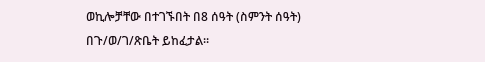ወኪሎቻቸው በተገኙበት በ8 ሰዓት (ስምንት ሰዓት) በጉ/ወ/ገ/ጽቤት ይከፈታል።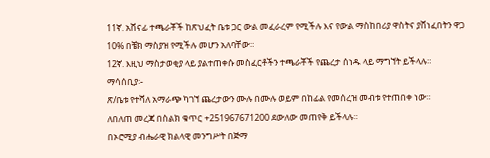11ኛ. አሸናፊ ተጫራቾች ከጽህፈት ቤቱ ጋር ውል መፈራረም የሚችሉ እና የውል ማስከበሪያ ዋስትና ያሸነፈበትን ዋጋ 10% በቼክ ማስያዝ የሚችሉ መሆን አለባቸው።
12ኛ. እዚህ ማስታወቂያ ላይ ያልተጠቀሱ መስፈርቶችን ተጫራቾች የጨረታ ሰነዱ ላይ ማግኘት ይችላሉ።
ማሳሰቢያ፡-
ጽ/ቤቱ የተሻለ አማራጭ ካገኘ ጨረታውን ሙሉ በሙሉ ወይም በከፊል የመሰረዝ መብቱ የተጠበቀ ነው።
ለበለጠ መረጃ በስልክ ቁጥር +251967671200 ደውለው መጠየቅ ይችላሉ።
በኦሮሚያ ብሔራዊ ክልላዊ መንግሥት በጅማ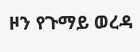ዞን የጉማይ ወረዳ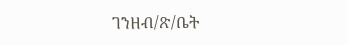ገንዘብ/ጽ/ቤት